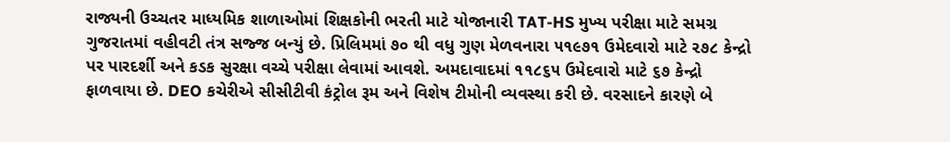રાજ્યની ઉચ્ચતર માધ્યમિક શાળાઓમાં શિક્ષકોની ભરતી માટે યોજાનારી TAT-HS મુખ્ય પરીક્ષા માટે સમગ્ર ગુજરાતમાં વહીવટી તંત્ર સજ્જ બન્યું છે. પ્રિલિમમાં ૭૦ થી વધુ ગુણ મેળવનારા ૫૧૯૭૧ ઉમેદવારો માટે ૨૭૮ કેન્દ્રો પર પારદર્શી અને કડક સુરક્ષા વચ્ચે પરીક્ષા લેવામાં આવશે. અમદાવાદમાં ૧૧૮૬૫ ઉમેદવારો માટે ૬૭ કેન્દ્રો ફાળવાયા છે. DEO કચેરીએ સીસીટીવી કંટ્રોલ રૂમ અને વિશેષ ટીમોની વ્યવસ્થા કરી છે. વરસાદને કારણે બે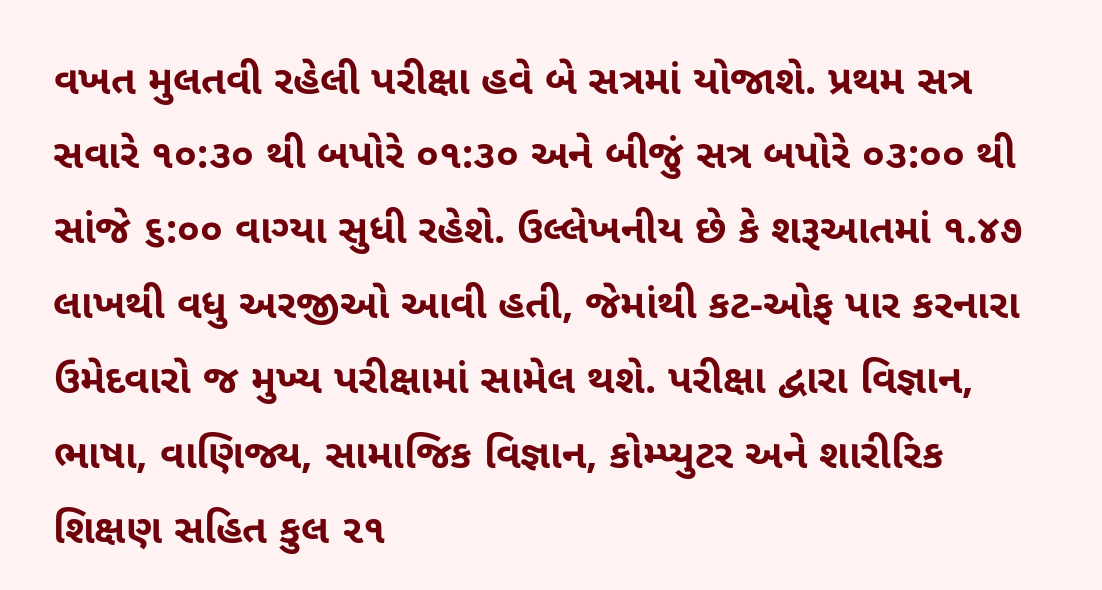વખત મુલતવી રહેલી પરીક્ષા હવે બે સત્રમાં યોજાશે. પ્રથમ સત્ર સવારે ૧૦:૩૦ થી બપોરે ૦૧:૩૦ અને બીજું સત્ર બપોરે ૦૩:૦૦ થી સાંજે ૬:૦૦ વાગ્યા સુધી રહેશે. ઉલ્લેખનીય છે કે શરૂઆતમાં ૧.૪૭ લાખથી વધુ અરજીઓ આવી હતી, જેમાંથી કટ-ઓફ પાર કરનારા ઉમેદવારો જ મુખ્ય પરીક્ષામાં સામેલ થશે. પરીક્ષા દ્વારા વિજ્ઞાન, ભાષા, વાણિજ્ય, સામાજિક વિજ્ઞાન, કોમ્પ્યુટર અને શારીરિક શિક્ષણ સહિત કુલ ૨૧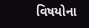વિષયોના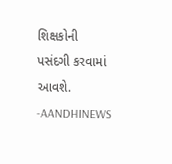શિક્ષકોની પસંદગી કરવામાં આવશે.
-AANDHINEWS